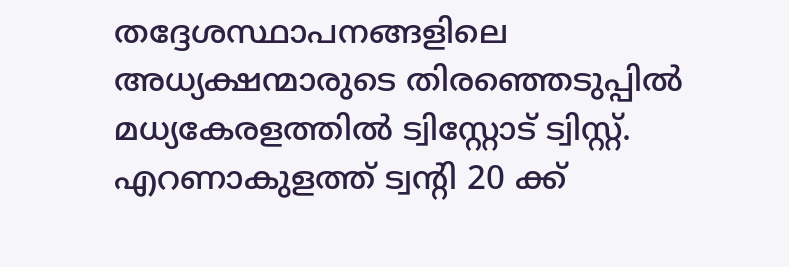തദ്ദേശസ്ഥാപനങ്ങളിലെ അധ്യക്ഷന്മാരുടെ തിരഞ്ഞെടുപ്പിൽ മധ്യകേരളത്തിൽ ട്വിസ്റ്റോട് ട്വിസ്റ്റ്. എറണാകുളത്ത് ട്വന്‍റി 20 ക്ക്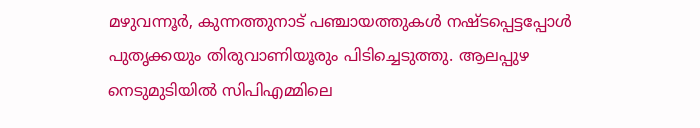മഴുവന്നൂർ, കുന്നത്തുനാട് പഞ്ചായത്തുകൾ നഷ്ടപ്പെട്ടപ്പോൾ പുതൃക്കയും തിരുവാണിയൂരും പിടിച്ചെടുത്തു. ആലപ്പുഴ നെടുമുടിയിൽ സിപിഎമ്മിലെ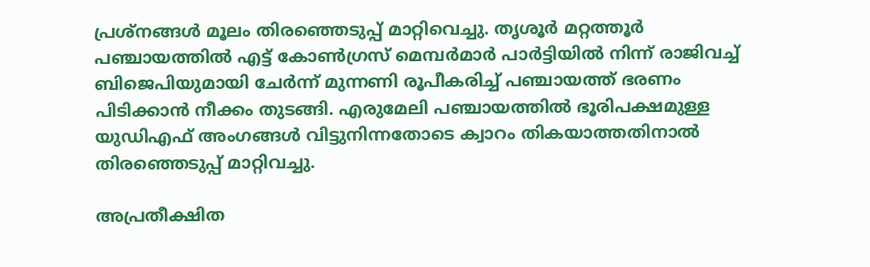പ്രശ്നങ്ങൾ മൂലം തിരഞ്ഞെടുപ്പ് മാറ്റിവെച്ചു. തൃശൂർ മറ്റത്തൂര്‍ പഞ്ചായത്തില്‍ എട്ട് കോണ്‍ഗ്രസ് മെമ്പർമാർ പാര്‍ട്ടിയില്‍ നിന്ന് രാജിവച്ച് ബിജെപിയുമായി ചേര്‍ന്ന് മുന്നണി രൂപീകരിച്ച് പഞ്ചായത്ത് ഭരണം പിടിക്കാന്‍ നീക്കം തുടങ്ങി. എരുമേലി പഞ്ചായത്തില്‍ ഭൂരിപക്ഷമുള്ള യുഡിഎഫ് അംഗങ്ങൾ വിട്ടുനിന്നതോടെ ക്വാറം തികയാത്തതിനാല്‍ തിരഞ്ഞെടുപ്പ് മാറ്റിവച്ചു.

അപ്രതീക്ഷിത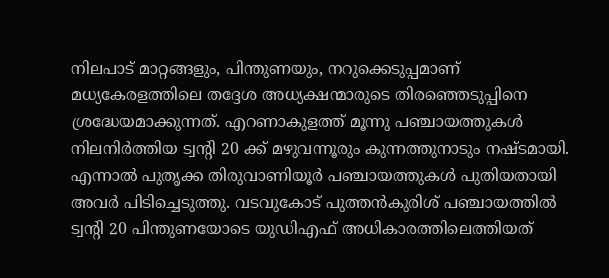നിലപാട് മാറ്റങ്ങളും, പിന്തുണയും, നറുക്കെടുപ്പമാണ് മധ്യകേരളത്തിലെ തദ്ദേശ അധ്യക്ഷന്മാരുടെ തിരഞ്ഞെടുപ്പിനെ ശ്രദ്ധേയമാക്കുന്നത്. എറണാകുളത്ത് മൂന്നു പഞ്ചായത്തുകൾ നിലനിർത്തിയ ട്വന്‍റി 20 ക്ക് മഴുവന്നൂരും കുന്നത്തുനാടും നഷ്ടമായി. എന്നാൽ പുതൃക്ക തിരുവാണിയൂർ പഞ്ചായത്തുകൾ പുതിയതായി അവർ പിടിച്ചെടുത്തു. വടവുകോട് പുത്തൻകുരിശ് പഞ്ചായത്തിൽ ട്വൻ്റി 20 പിന്തുണയോടെ യുഡിഎഫ് അധികാരത്തിലെത്തിയത്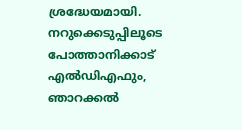ശ്രദ്ധേയമായി. നറുക്കെടുപ്പിലൂടെ പോത്താനിക്കാട് എൽഡിഎഫും, ഞാറക്കൽ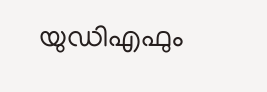യുഡിഎഫും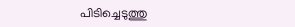പിടിച്ചെടുത്തു